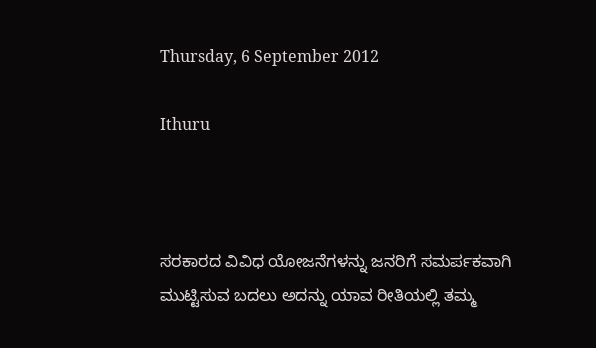Thursday, 6 September 2012

Ithuru



ಸರಕಾರದ ವಿವಿಧ ಯೋಜನೆಗಳನ್ನು ಜನರಿಗೆ ಸಮರ್ಪಕವಾಗಿ ಮುಟ್ಟಿಸುವ ಬದಲು ಅದನ್ನು ಯಾವ ರೀತಿಯಲ್ಲಿ ತಮ್ಮ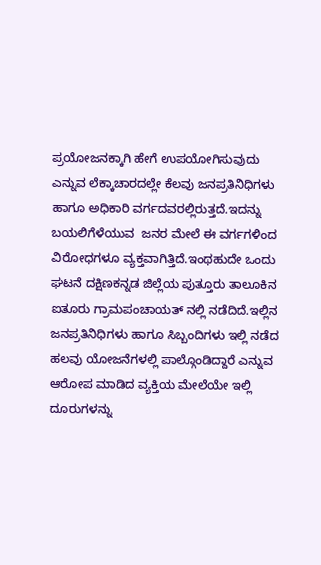ಪ್ರಯೋಜನಕ್ಕಾಗಿ ಹೇಗೆ ಉಪಯೋಗಿಸುವುದು ಎನ್ನುವ ಲೆಕ್ಕಾಚಾರದಲ್ಲೇ ಕೆಲವು ಜನಪ್ರತಿನಿಧಿಗಳು  ಹಾಗೂ ಅಧಿಕಾರಿ ವರ್ಗದವರಲ್ಲಿರುತ್ತದೆ.ಇದನ್ನು ಬಯಲಿಗೆಳೆಯುವ  ಜನರ ಮೇಲೆ ಈ ವರ್ಗಗಳಿಂದ ವಿರೋಧಗಳೂ ವ್ಯಕ್ತವಾಗಿತ್ತಿದೆ.ಇಂಥಹುದೇ ಒಂದು ಘಟನೆ ದಕ್ಷಿಣಕನ್ನಡ ಜಿಲ್ಲೆಯ ಪುತ್ತೂರು ತಾಲೂಕಿನ ಐತೂರು ಗ್ರಾಮಪಂಚಾಯತ್ ನಲ್ಲಿ ನಡೆದಿದೆ.ಇಲ್ಲಿನ ಜನಪ್ರತಿನಿಧಿಗಳು ಹಾಗೂ ಸಿಬ್ಬಂದಿಗಳು ಇಲ್ಲಿ ನಡೆದ ಹಲವು ಯೋಜನೆಗಳಲ್ಲಿ ಪಾಲ್ಗೊಂಡಿದ್ದಾರೆ ಎನ್ನುವ ಆರೋಪ ಮಾಡಿದ ವ್ಯಕ್ತಿಯ ಮೇಲೆಯೇ ಇಲ್ಲಿ ದೂರುಗಳನ್ನು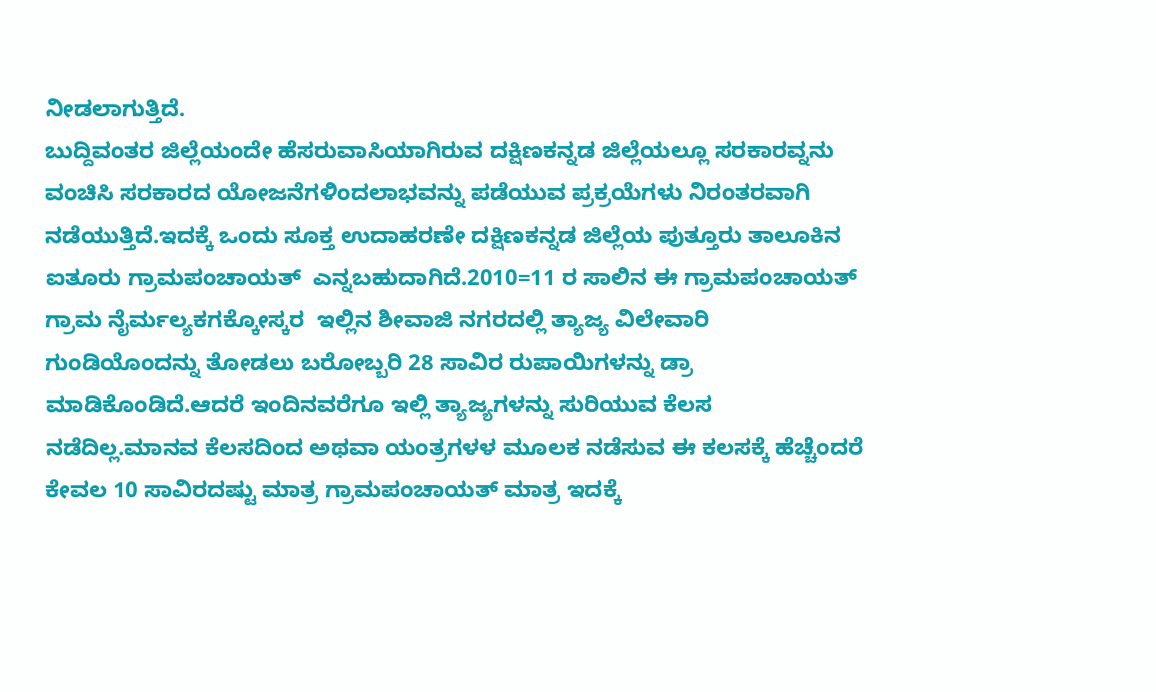ನೀಡಲಾಗುತ್ತಿದೆ.
ಬುದ್ದಿವಂತರ ಜಿಲ್ಲೆಯಂದೇ ಹೆಸರುವಾಸಿಯಾಗಿರುವ ದಕ್ಷಿಣಕನ್ನಡ ಜಿಲ್ಲೆಯಲ್ಲೂ ಸರಕಾರವ್ನನು ವಂಚಿಸಿ ಸರಕಾರದ ಯೋಜನೆಗಳಿಂದಲಾಭವನ್ನು ಪಡೆಯುವ ಪ್ರಕ್ರಯೆಗಳು ನಿರಂತರವಾಗಿ ನಡೆಯುತ್ತಿದೆ.ಇದಕ್ಕೆ ಒಂದು ಸೂಕ್ತ ಉದಾಹರಣೇ ದಕ್ಷಿಣಕನ್ನಡ ಜಿಲ್ಲೆಯ ಪುತ್ತೂರು ತಾಲೂಕಿನ ಐತೂರು ಗ್ರಾಮಪಂಚಾಯತ್  ಎನ್ನಬಹುದಾಗಿದೆ.2010=11 ರ ಸಾಲಿನ ಈ ಗ್ರಾಮಪಂಚಾಯತ್ ಗ್ರಾಮ ನೈರ್ಮಲ್ಯಕಗಕ್ಕೋಸ್ಕರ  ಇಲ್ಲಿನ ಶೀವಾಜಿ ನಗರದಲ್ಲಿ ತ್ಯಾಜ್ಯ ವಿಲೇವಾರಿ ಗುಂಡಿಯೊಂದನ್ನು ತೋಡಲು ಬರೋಬ್ಬರಿ 28 ಸಾವಿರ ರುಪಾಯಿಗಳನ್ನು ಡ್ರಾ ಮಾಡಿಕೊಂಡಿದೆ.ಆದರೆ ಇಂದಿನವರೆಗೂ ಇಲ್ಲಿ ತ್ಯಾಜ್ಯಗಳನ್ನು ಸುರಿಯುವ ಕೆಲಸ ನಡೆದಿಲ್ಲ.ಮಾನವ ಕೆಲಸದಿಂದ ಅಥವಾ ಯಂತ್ರಗಳಳ ಮೂಲಕ ನಡೆಸುವ ಈ ಕಲಸಕ್ಕೆ ಹೆಚ್ಚೆಂದರೆ ಕೇವಲ 10 ಸಾವಿರದಷ್ಟು ಮಾತ್ರ ಗ್ರಾಮಪಂಚಾಯತ್ ಮಾತ್ರ ಇದಕ್ಕೆ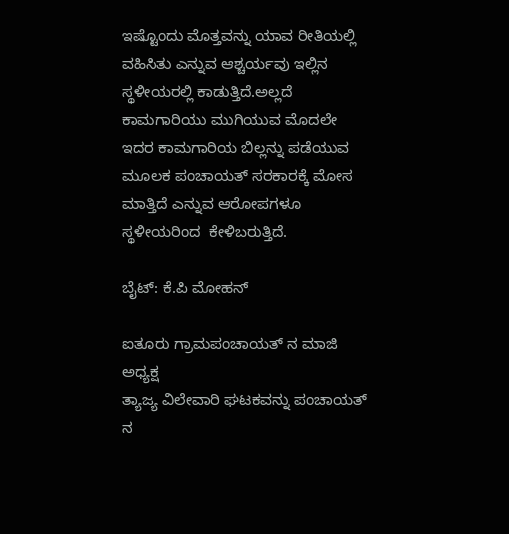ಇಷ್ಟೊಂದು ಮೊತ್ತವನ್ನು ಯಾವ ರೀತಿಯಲ್ಲಿ ವಹಿಸಿತು ಎನ್ನುವ ಆಶ್ಚರ್ಯವು ಇಲ್ಲಿನ ಸ್ಥಳೀಯರಲ್ಲಿ ಕಾಡುತ್ತಿದೆ.ಅಲ್ಲದೆ ಕಾಮಗಾರಿಯು ಮುಗಿಯುವ ಮೊದಲೇ ಇದರ ಕಾಮಗಾರಿಯ ಬಿಲ್ಲನ್ನು ಪಡೆಯುವ ಮೂಲಕ ಪಂಚಾಯತ್ ಸರಕಾರಕ್ಕೆ ಮೋಸ ಮಾತ್ತಿದೆ ಎನ್ನುವ ಆರೋಪಗಳೂ ಸ್ಥಳೀಯರಿಂದ  ಕೇಳಿಬರುತ್ತಿದೆ.

ಬೈಟ್: ಕೆ.ಪಿ ಮೋಹನ್

ಐತೂರು ಗ್ರಾಮಪಂಚಾಯತ್ ನ ಮಾಜಿ ಅಧ್ಯಕ್ಷ
ತ್ಯಾಜ್ಯ ವಿಲೇವಾರಿ ಘಟಕವನ್ನು ಪಂಚಾಯತ್ ನ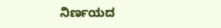ನಿರ್ಣಯದ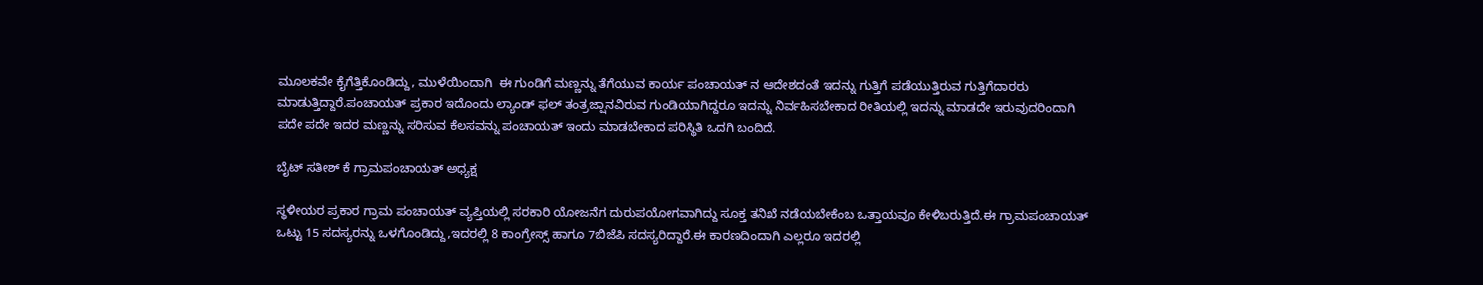ಮೂಲಕವೇ ಕೈಗೆತ್ತಿಕೊಂಡಿದ್ದು, ಮುಳೆಯಿಂದಾಗಿ  ಈ ಗುಂಡಿಗೆ ಮಣ್ಣನ್ನು ತೆಗೆಯುವ ಕಾರ್ಯ ಪಂಚಾಯತ್ ನ ಆದೇಶದಂತೆ ಇದನ್ನು ಗುತ್ತಿಗೆ ಪಡೆಯುತ್ತಿರುವ ಗುತ್ತಿಗೆದಾರರು ಮಾಡುತ್ತಿದ್ದಾರೆ.ಪಂಚಾಯತ್ ಪ್ರಕಾರ ಇದೊಂದು ಲ್ಯಾಂಡ್ ಫಲ್ ತಂತ್ರಜ್ಷಾನವಿರುವ ಗುಂಡಿಯಾಗಿದ್ದರೂ ಇದನ್ನು ನಿರ್ವಹಿಸಬೇಕಾದ ರೀತಿಯಲ್ಲಿ ಇದನ್ನು ಮಾಡದೇ ಇರುವುದರಿಂದಾಗಿ ಪದೇ ಪದೇ ಇದರ ಮಣ್ಣನ್ನು ಸರಿಸುವ ಕೆಲಸವನ್ನು ಪಂಚಾಯತ್ ಇಂದು ಮಾಡಬೇಕಾದ ಪರಿಸ್ಥಿತಿ ಒದಗಿ ಬಂದಿದೆ.

ಬೈಟ್ ಸತೀಶ್ ಕೆ ಗ್ರಾಮಪಂಚಾಯತ್ ಅಧ್ಯಕ್ಷ

ಸ್ಥಳೀಯರ ಪ್ರಕಾರ ಗ್ರಾಮ ಪಂಚಾಯತ್ ವ್ಯಪ್ತಿಯಲ್ಲಿ ಸರಕಾರಿ ಯೋಜನೆಗ ದುರುಪಯೋಗವಾಗಿದ್ದು ಸೂಕ್ತ ತನಿಖೆ ನಡೆಯಬೇಕೆಂಬ ಒತ್ತಾಯವೂ ಕೇಳಿಬರುತ್ತಿದೆ.ಈ ಗ್ರಾಮಪಂಚಾಯತ್ ಒಟ್ಟು 15 ಸದಸ್ಯರನ್ನು ಒಳಗೊಂಡಿದ್ದು,ಇದರಲ್ಲಿ 8 ಕಾಂಗ್ರೇಸ್ಸ್ ಹಾಗೂ 7ಬಿಜೆಪಿ ಸದಸ್ಯರಿದ್ದಾರೆ.ಈ ಕಾರಣದಿಂದಾಗಿ ಎಲ್ಲರೂ ಇದರಲ್ಲಿ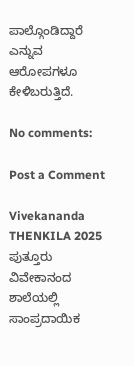ಪಾಲ್ಗೊಂಡಿದ್ದಾರೆ ಎನ್ನುವ ಆರೋಪಗಳೂ ಕೇಳಿಬರುತ್ತಿದೆ.

No comments:

Post a Comment

Vivekananda THENKILA 2025 ಪುತ್ತೂರು ವಿವೇಕಾನಂದ ಶಾಲೆಯಲ್ಲಿ ಸಾಂಪ್ರದಾಯಿಕ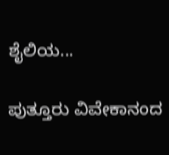ಶೈಲಿಯ...

ಪುತ್ತೂರು ವಿವೇಕಾನಂದ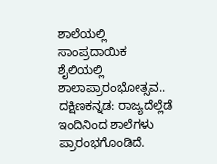ಶಾಲೆಯಲ್ಲಿ ಸಾಂಪ್ರದಾಯಿಕ ಶೈಲಿಯಲ್ಲಿ  ಶಾಲಾಪ್ರಾರಂಭೋತ್ಸವ.. ದಕ್ಷಿಣಕನ್ನಡ: ರಾಜ್ಯದೆಲ್ಲೆಡೆ ಇಂದಿನಿಂದ ಶಾಲೆಗಳು ಪ್ರಾರಂಭಗೊಂಡಿದೆ.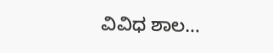ವಿವಿಧ ಶಾಲ...